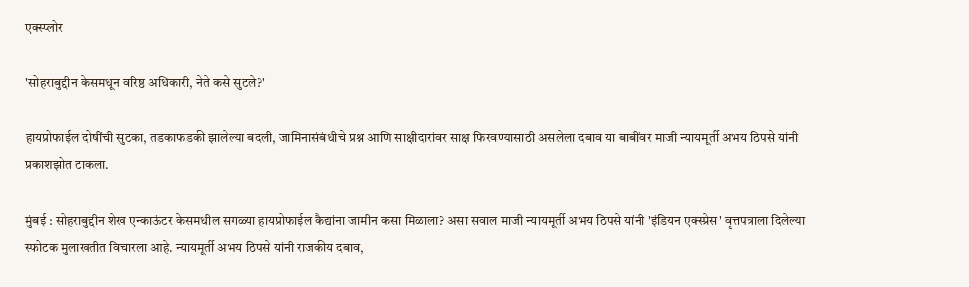एक्स्प्लोर

'सोहराबुद्दीन केसमधून वरिष्ठ अधिकारी, नेते कसे सुटले?'

हायप्रोफाईल दोषींची सुटका, तडकाफडकी झालेल्या बदली, जामिनासंबंधीचे प्रश्न आणि साक्षीदारांवर साक्ष फिरवण्यासाठी असलेला दबाव या बाबींवर माजी न्यायमूर्ती अभय ठिपसे यांनी प्रकाशझोत टाकला.

मुंबई : सोहराबुद्दीन शेख एन्काऊंटर केसमधील सगळ्या हायप्रोफाईल कैद्यांना जामीन कसा मिळाला? असा सवाल माजी न्यायमूर्ती अभय ठिपसे यांनी 'इंडियन एक्स्प्रेस' वृत्तपत्राला दिलेल्या स्फोटक मुलाखतीत विचारला आहे. न्यायमूर्ती अभय ठिपसे यांनी राजकीय दबाव,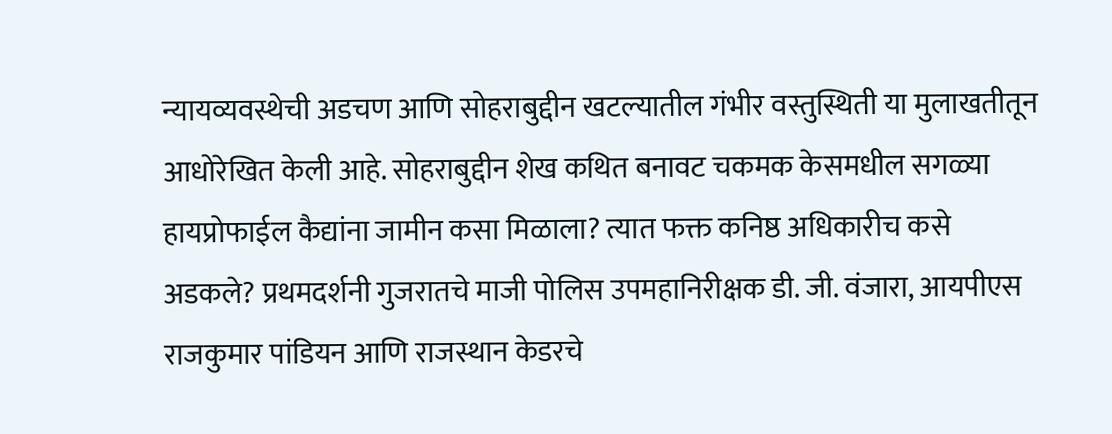न्यायव्यवस्थेची अडचण आणि सोहराबुद्दीन खटल्यातील गंभीर वस्तुस्थिती या मुलाखतीतून आधोरेखित केली आहे. सोहराबुद्दीन शेख कथित बनावट चकमक केसमधील सगळ्या हायप्रोफाईल कैद्यांना जामीन कसा मिळाला? त्यात फक्त कनिष्ठ अधिकारीच कसे अडकले? प्रथमदर्शनी गुजरातचे माजी पोलिस उपमहानिरीक्षक डी. जी. वंजारा, आयपीएस राजकुमार पांडियन आणि राजस्थान केडरचे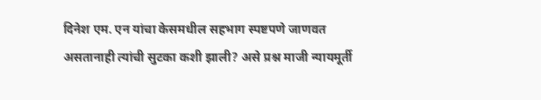दिनेश एम. एन यांचा केसमधील सहभाग स्पष्टपणे जाणवत असतानाही त्यांची सुटका कशी झाली? असे प्रश्न माजी न्यायमूर्ती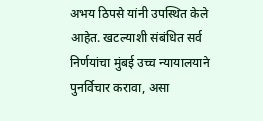अभय ठिपसे यांनी उपस्थित केले आहेत. खटल्याशी संबंधित सर्व निर्णयांचा मुंबई उच्च न्यायालयाने पुनर्विचार करावा, असा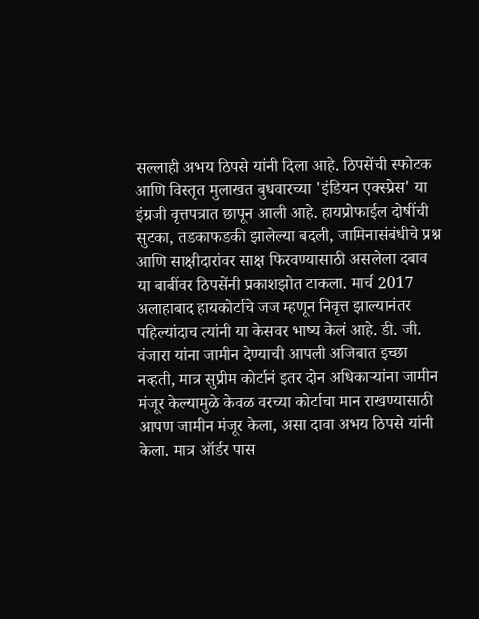सल्लाही अभय ठिपसे यांनी दिला आहे. ठिपसेंची स्फोटक आणि विस्तृत मुलाखत बुधवारच्या 'इंडियन एक्स्प्रेस' या इंग्रजी वृत्तपत्रात छापून आली आहे. हायप्रोफाईल दोषींची सुटका, तडकाफडकी झालेल्या बदली, जामिनासंबंधीचे प्रश्न आणि साक्षीदारांवर साक्ष फिरवण्यासाठी असलेला दबाव या बाबींवर ठिपसेंनी प्रकाशझोत टाकला. मार्च 2017 अलाहाबाद हायकोर्टाचे जज म्हणून निवृत्त झाल्यानंतर पहिल्यांदाच त्यांनी या केसवर भाष्य केलं आहे. डी. जी. वंजारा यांना जामीन देण्याची आपली अजिबात इच्छा नव्हती, मात्र सुप्रीम कोर्टानं इतर दोन अधिकाऱ्यांना जामीन मंजूर केल्यामुळे केवळ वरच्या कोर्टाचा मान राखण्यासाठी आपण जामीन मंजूर केला, असा दावा अभय ठिपसे यांनी केला. मात्र ऑर्डर पास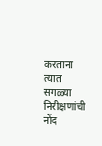करताना त्यात सगळ्या निरीक्षणांची नोंद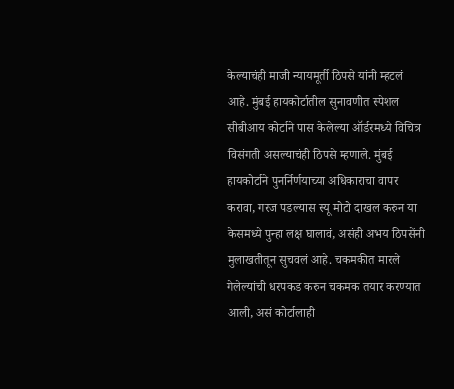केल्याचंही माजी न्यायमूर्ती ठिपसे यांनी म्हटलं आहे. मुंबई हायकोर्टातील सुनावणीत स्पेशल सीबीआय कोर्टाने पास केलेल्या ऑर्डरमध्ये विचित्र विसंगती असल्याचंही ठिपसे म्हणाले. मुंबई हायकोर्टाने पुनर्निर्णयाच्या अधिकाराचा वापर करावा, गरज पडल्यास स्यू मोटो दाखल करुन या केसमध्ये पुन्हा लक्ष घालावं, असंही अभय ठिपसेंनी मुलाखतीतून सुचवलं आहे. चकमकीत मारले गेलेल्यांची धरपकड करुन चकमक तयार करण्यात आली, असं कोर्टालाही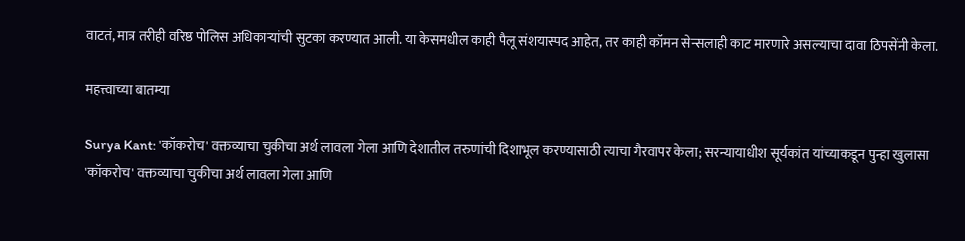वाटतं, मात्र तरीही वरिष्ठ पोलिस अधिकाऱ्यांची सुटका करण्यात आली. या केसमधील काही पैलू संशयास्पद आहेत, तर काही कॉमन सेन्सलाही काट मारणारे असल्याचा दावा ठिपसेंनी केला.

महत्त्वाच्या बातम्या

Surya Kant: 'कॉकरोच' वक्तव्याचा चुकीचा अर्थ लावला गेला आणि देशातील तरुणांची दिशाभूल करण्यासाठी त्याचा गैरवापर केला; सरन्यायाधीश सूर्यकांत यांच्याकडून पुन्हा खुलासा
'कॉकरोच' वक्तव्याचा चुकीचा अर्थ लावला गेला आणि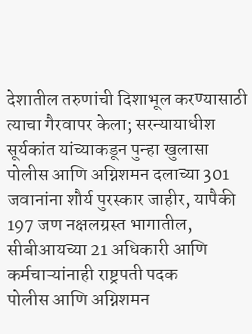देशातील तरुणांची दिशाभूल करण्यासाठी त्याचा गैरवापर केला; सरन्यायाधीश सूर्यकांत यांच्याकडून पुन्हा खुलासा
पोलीस आणि अग्निशमन दलाच्या 301 जवानांना शौर्य पुरस्कार जाहीर, यापैकी 197 जण नक्षलग्रस्त भागातील, सीबीआयच्या 21 अधिकारी आणि कर्मचाऱ्यांनाही राष्ट्रपती पदक
पोलीस आणि अग्निशमन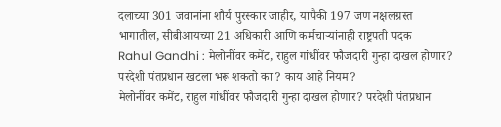दलाच्या 301 जवानांना शौर्य पुरस्कार जाहीर, यापैकी 197 जण नक्षलग्रस्त भागातील, सीबीआयच्या 21 अधिकारी आणि कर्मचाऱ्यांनाही राष्ट्रपती पदक
Rahul Gandhi : मेलोनींवर कमेंट, राहुल गांधींवर फौजदारी गुन्हा दाखल होणार? परदेशी पंतप्रधान खटला भरू शकतो का? काय आहे नियम?
मेलोनींवर कमेंट, राहुल गांधींवर फौजदारी गुन्हा दाखल होणार? परदेशी पंतप्रधान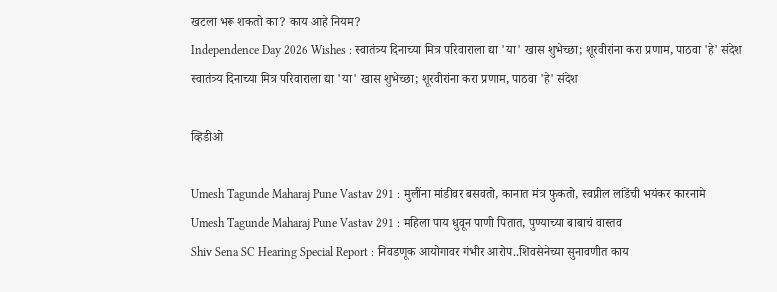खटला भरू शकतो का? काय आहे नियम?
Independence Day 2026 Wishes : स्वातंत्र्य दिनाच्या मित्र परिवाराला द्या 'या' खास शुभेच्छा; शूरवीरांना करा प्रणाम, पाठवा 'हे' संदेश
स्वातंत्र्य दिनाच्या मित्र परिवाराला द्या 'या' खास शुभेच्छा; शूरवीरांना करा प्रणाम, पाठवा 'हे' संदेश

व्हिडीओ

Umesh Tagunde Maharaj Pune Vastav 291 : मुलींना मांडीवर बसवतो, कानात मंत्र फुकतो, स्वप्नील लांडेंची भयंकर कारनामे
Umesh Tagunde Maharaj Pune Vastav 291 : महिला पाय धुवून पाणी पितात, पुण्याच्या बाबाचं वास्तव
Shiv Sena SC Hearing Special Report : निवडणूक आयोगावर गंभीर आरोप..शिवसेनेच्या सुनावणीत काय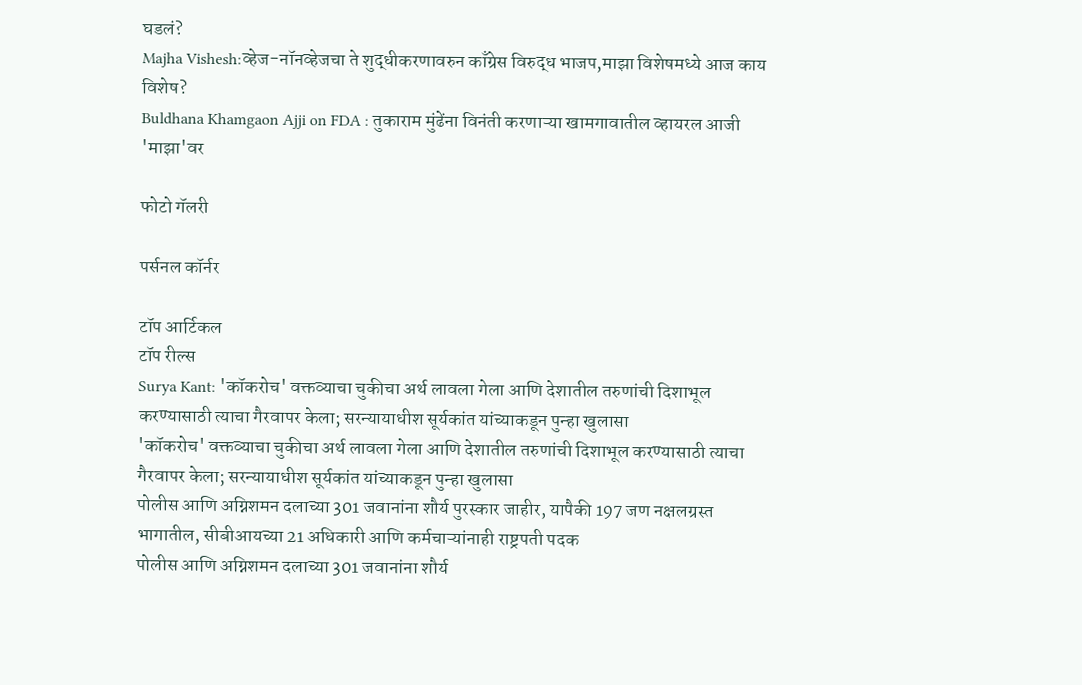घडलं?
Majha Vishesh:व्हेज-नॉनव्हेजचा ते शुद्धीकरणावरुन काँग्रेस विरुद्ध भाजप,माझा विशेषमध्ये आज काय विशेष?
Buldhana Khamgaon Ajji on FDA : तुकाराम मुंढेंना विनंती करणाऱ्या खामगावातील व्हायरल आजी 'माझा'वर

फोटो गॅलरी

पर्सनल कॉर्नर

टॉप आर्टिकल
टॉप रील्स
Surya Kant: 'कॉकरोच' वक्तव्याचा चुकीचा अर्थ लावला गेला आणि देशातील तरुणांची दिशाभूल करण्यासाठी त्याचा गैरवापर केला; सरन्यायाधीश सूर्यकांत यांच्याकडून पुन्हा खुलासा
'कॉकरोच' वक्तव्याचा चुकीचा अर्थ लावला गेला आणि देशातील तरुणांची दिशाभूल करण्यासाठी त्याचा गैरवापर केला; सरन्यायाधीश सूर्यकांत यांच्याकडून पुन्हा खुलासा
पोलीस आणि अग्निशमन दलाच्या 301 जवानांना शौर्य पुरस्कार जाहीर, यापैकी 197 जण नक्षलग्रस्त भागातील, सीबीआयच्या 21 अधिकारी आणि कर्मचाऱ्यांनाही राष्ट्रपती पदक
पोलीस आणि अग्निशमन दलाच्या 301 जवानांना शौर्य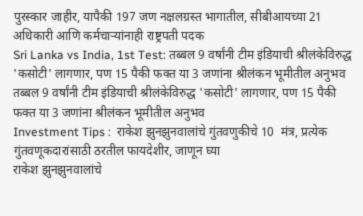पुरस्कार जाहीर, यापैकी 197 जण नक्षलग्रस्त भागातील, सीबीआयच्या 21 अधिकारी आणि कर्मचाऱ्यांनाही राष्ट्रपती पदक
Sri Lanka vs India, 1st Test: तब्बल 9 वर्षांनी टीम इंडियाची श्रीलंकेविरुद्ध 'कसोटी' लागणार, पण 15 पैकी फक्त या 3 जणांना श्रीलंकन भूमीतील अनुभव
तब्बल 9 वर्षांनी टीम इंडियाची श्रीलंकेविरुद्ध 'कसोटी' लागणार, पण 15 पैकी फक्त या 3 जणांना श्रीलंकन भूमीतील अनुभव
Investment Tips :  राकेश झुनझुनवालांचे गुंतवणुकीचे 10  मंत्र, प्रत्येक गुंतवणूकदारांसाठी ठरतील फायदेशीर, जाणून घ्या
राकेश झुनझुनवालांचे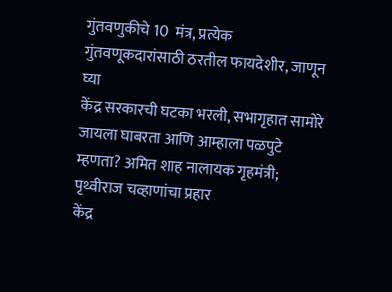गुंतवणुकीचे 10  मंत्र, प्रत्येक गुंतवणूकदारांसाठी ठरतील फायदेशीर, जाणून घ्या
केंद्र सरकारची घटका भरली, सभागृहात सामोरे जायला घाबरता आणि आम्हाला पळपुटे म्हणता? अमित शाह नालायक गृहमंत्री; पृथ्वीराज चव्हाणांचा प्रहार
केंद्र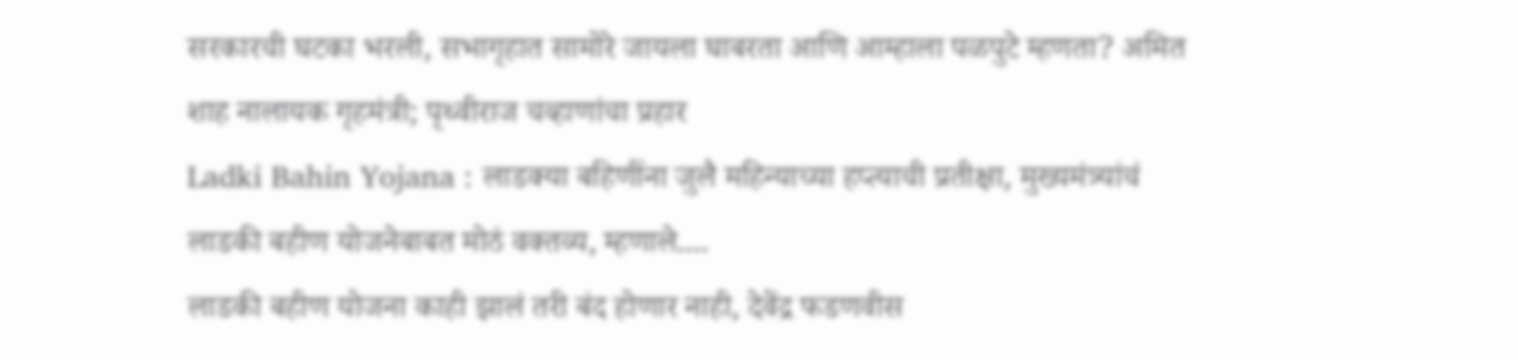सरकारची घटका भरली, सभागृहात सामोरे जायला घाबरता आणि आम्हाला पळपुटे म्हणता? अमित शाह नालायक गृहमंत्री; पृथ्वीराज चव्हाणांचा प्रहार
Ladki Bahin Yojana : लाडक्या बहिणींना जुलै महिन्याच्या हप्त्याची प्रतीक्षा, मुख्यमंत्र्यांचं लाडकी बहीण योजनेबाबत मोठं वक्तव्य, म्हणाले....
लाडकी बहीण योजना काही झालं तरी बंद होणार नाही, देवेंद्र फडणवीस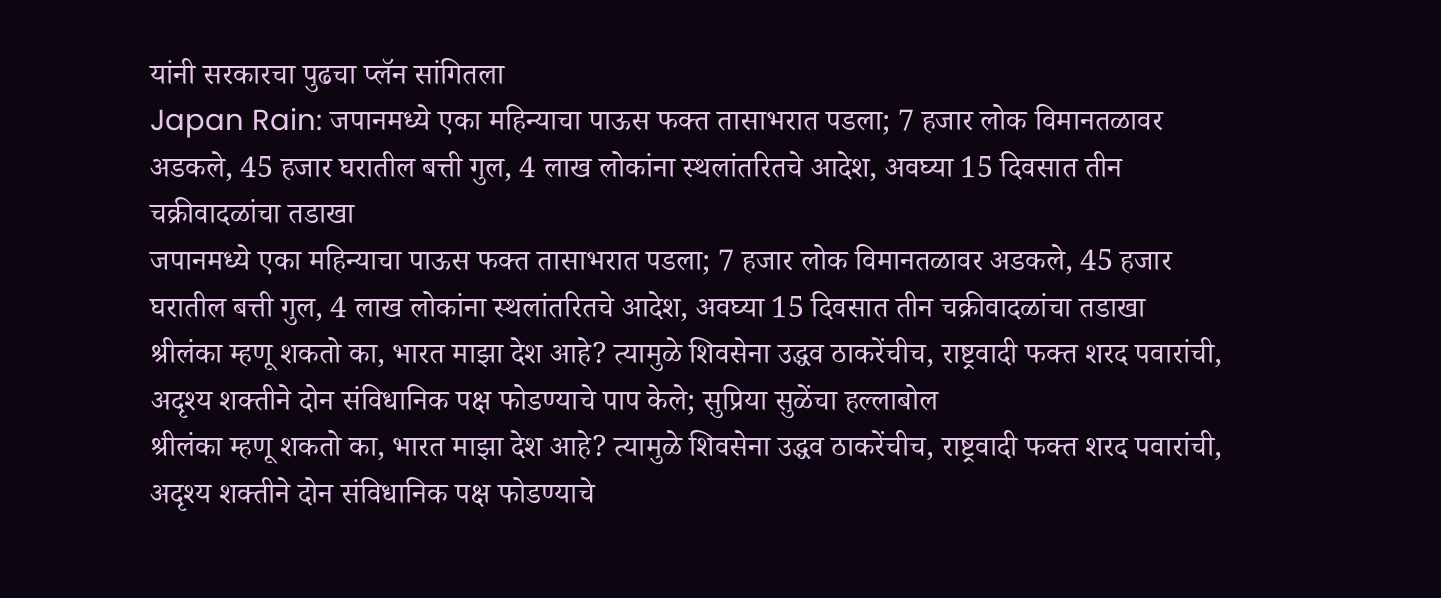यांनी सरकारचा पुढचा प्लॅन सांगितला
Japan Rain: जपानमध्ये एका महिन्याचा पाऊस फक्त तासाभरात पडला; 7 हजार लोक विमानतळावर अडकले, 45 हजार घरातील बत्ती गुल, 4 लाख लोकांना स्थलांतरितचे आदेश, अवघ्या 15 दिवसात तीन चक्रीवादळांचा तडाखा
जपानमध्ये एका महिन्याचा पाऊस फक्त तासाभरात पडला; 7 हजार लोक विमानतळावर अडकले, 45 हजार घरातील बत्ती गुल, 4 लाख लोकांना स्थलांतरितचे आदेश, अवघ्या 15 दिवसात तीन चक्रीवादळांचा तडाखा
श्रीलंका म्हणू शकतो का, भारत माझा देश आहे? त्यामुळे शिवसेना उद्धव ठाकरेंचीच, राष्ट्रवादी फक्त शरद पवारांची, अदृश्य शक्तीने दोन संविधानिक पक्ष फोडण्याचे पाप केले; सुप्रिया सुळेंचा हल्लाबोल
श्रीलंका म्हणू शकतो का, भारत माझा देश आहे? त्यामुळे शिवसेना उद्धव ठाकरेंचीच, राष्ट्रवादी फक्त शरद पवारांची, अदृश्य शक्तीने दोन संविधानिक पक्ष फोडण्याचे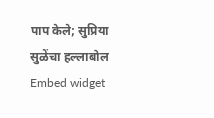पाप केले; सुप्रिया सुळेंचा हल्लाबोल
Embed widget